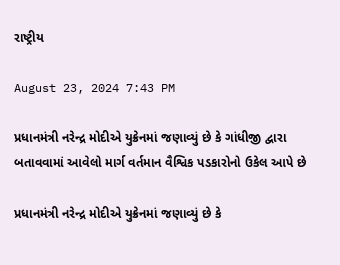રાષ્ટ્રીય

August 23, 2024 7:43 PM

પ્રધાનમંત્રી નરેન્દ્ર મોદીએ યુક્રેનમાં જણાવ્યું છે કે ગાંધીજી દ્વારા બતાવવામાં આવેલો માર્ગ વર્તમાન વૈશ્વિક પડકારોનો ઉકેલ આપે છે

પ્રધાનમંત્રી નરેન્દ્ર મોદીએ યુક્રેનમાં જણાવ્યું છે કે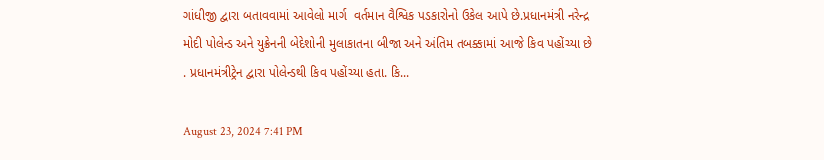ગાંધીજી દ્વારા બતાવવામાં આવેલો માર્ગ  વર્તમાન વૈશ્વિક પડકારોનો ઉકેલ આપે છે.પ્રધાનમંત્રી નરેન્દ્ર મોદી પોલેન્ડ અને યુક્રેનની બેદેશોની મુલાકાતના બીજા અને અંતિમ તબક્કામાં આજે કિવ પહોંચ્યા છે . પ્રધાનમંત્રીટ્રેન દ્વારા પોલેન્ડથી કિવ પહોંચ્યા હતા. કિ...

August 23, 2024 7:41 PM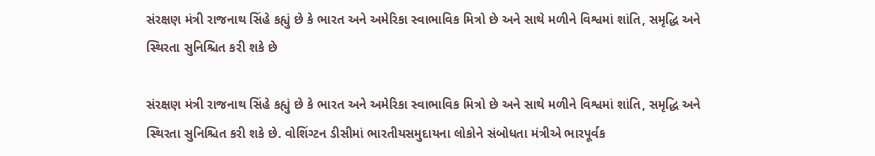સંરક્ષણ મંત્રી રાજનાથ સિંહે કહ્યું છે કે ભારત અને અમેરિકા સ્વાભાવિક મિત્રો છે અને સાથે મળીને વિશ્વમાં શાંતિ, સમૃદ્ધિ અને સ્થિરતા સુનિશ્ચિત કરી શકે છે

સંરક્ષણ મંત્રી રાજનાથ સિંહે કહ્યું છે કે ભારત અને અમેરિકા સ્વાભાવિક મિત્રો છે અને સાથે મળીને વિશ્વમાં શાંતિ, સમૃદ્ધિ અને સ્થિરતા સુનિશ્ચિત કરી શકે છે. વોશિંગ્ટન ડીસીમાં ભારતીયસમુદાયના લોકોને સંબોધતા મંત્રીએ ભારપૂર્વક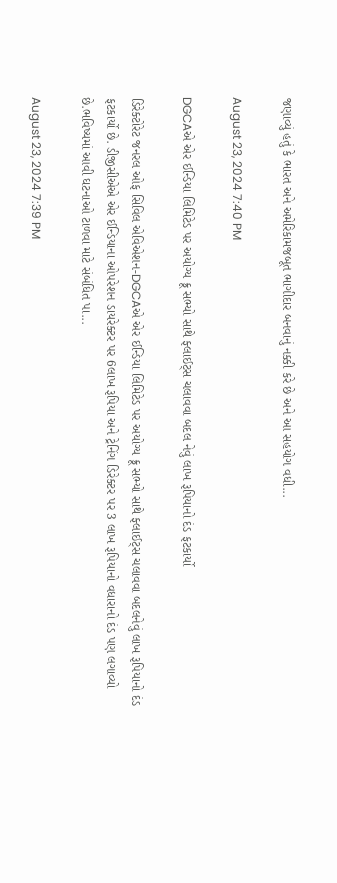જણાવ્યું હતું કે ભારત અને અમેરિકામજબૂત ભાગીદાર બનવાનું નક્કી કરે છે અને આ સહયોગ વધી...

August 23, 2024 7:40 PM

DGCAએ એર ઈન્ડિયા લિમિટેડ પર અયોગ્ય ક્રૂ સભ્યો સાથે ફ્લાઈટ્સ ચલાવવા બદલ નેવું લાખ રૂપિયાનો દંડ ફટકાર્યો

ડિરેક્ટોરેટ જનરલ ઓફ સિવિલ એવિએશન-DGCAએ એર ઈન્ડિયા લિમિટેડ પર અયોગ્ય ક્રૂ સભ્યો સાથે ફ્લાઈટ્સ ચલાવવા બદલનેવું લાખ રૂપિયાનો દંડ ફટકાર્યો છે. ડીજીસીએએ એર ઈન્ડિયાના ઓપરેશન ડાયરેક્ટર પર 6લાખ રૂપિયા અને ટ્રેનિંગ ડિરેક્ટર પર 3 લાખ રૂપિયાનો વધારાનો દંડ પણ લગાવ્યો છે.ભવિષ્યમાં આવી ઘટનાઓ ટાળવા માટે સંબંધિત પા...

August 23, 2024 7:39 PM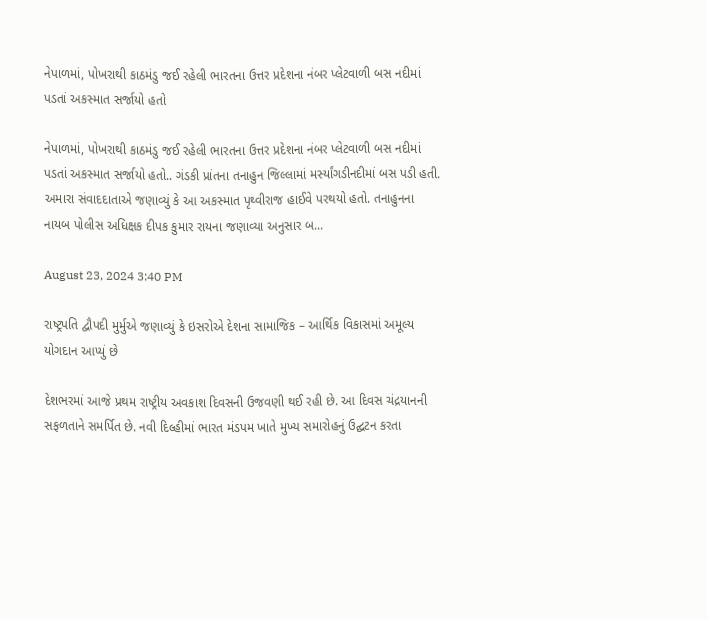નેપાળમાં, પોખરાથી કાઠમંડુ જઈ રહેલી ભારતના ઉત્તર પ્રદેશના નંબર પ્લેટવાળી બસ નદીમાં પડતાં અકસ્માત સર્જાયો હતો

નેપાળમાં, પોખરાથી કાઠમંડુ જઈ રહેલી ભારતના ઉત્તર પ્રદેશના નંબર પ્લેટવાળી બસ નદીમાં  પડતાં અકસ્માત સર્જાયો હતો.. ગંડકી પ્રાંતના તનાહુન જિલ્લામાં મર્સ્યાંગડીનદીમાં બસ પડી હતી. અમારા સંવાદદાતાએ જણાવ્યું કે આ અકસ્માત પૃથ્વીરાજ હાઈવે પરથયો હતો. તનાહુનના નાયબ પોલીસ અધિક્ષક દીપક કુમાર રાયના જણાવ્યા અનુસાર બ...

August 23, 2024 3:40 PM

રાષ્ટ્રપતિ દ્વૌપદી મુર્મુએ જણાવ્યું કે ઇસરોએ દેશના સામાજિક – આર્થિક વિકાસમાં અમૂલ્ય યોગદાન આપ્યું છે

દેશભરમાં આજે પ્રથમ રાષ્ટ્રીય અવકાશ દિવસની ઉજવણી થઈ રહી છે. આ દિવસ ચંદ્રયાનની સફળતાને સમર્પિત છે. નવી દિલ્હીમાં ભારત મંડપમ ખાતે મુખ્ય સમારોહનું ઉદ્ઘટન કરતા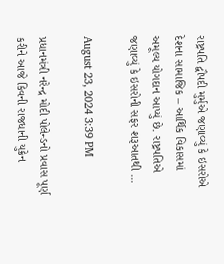રાષ્ટ્રપતિ દ્વૌપદી મુર્મુએ જણાવ્યું કે ઇસરોએ દેશના સામાજિક – આર્થિક વિકાસમાં અમૂલ્ય યોગદાન આપ્યું છે. રાષ્ટ્રપતિએ જણાવ્યું કે ઇસરોની સફર શરૂઆતથી ...

August 23, 2024 3:39 PM

પ્રધાનમંત્રી નરેન્દ્ર મોદી પોલેન્ડનો પ્રવાસ પૂર્ણ કરીને આજે કિવની રાજધાની યુક્રેન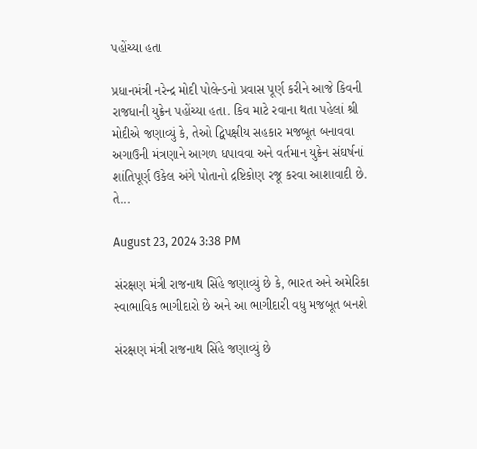પહોંચ્યા હતા

પ્રધાનમંત્રી નરેન્દ્ર મોદી પોલેન્ડનો પ્રવાસ પૂર્ણ કરીને આજે કિવની રાજધાની યુક્રેન પહોંચ્યા હતા. કિવ માટે રવાના થતા પહેલાં શ્રી મોદીએ જણાવ્યું કે, તેઓ દ્વિપક્ષીય સહકાર મજબૂત બનાવવા અગાઉની મંત્રણાને આગળ ધપાવવા અને વર્તમાન યુક્રેન સંઘર્ષનાં શાંતિપૂર્ણ ઉકેલ અંગે પોતાનો દ્રષ્ટિકોણ રજૂ કરવા આશાવાદી છે. તે...

August 23, 2024 3:38 PM

સંરક્ષણ મંત્રી રાજનાથ સિંહે જણાવ્યું છે કે, ભારત અને અમેરિકા સ્વાભાવિક ભાગીદારો છે અને આ ભાગીદારી વધુ મજબૂત બનશે

સંરક્ષણ મંત્રી રાજનાથ સિંહે જણાવ્યું છે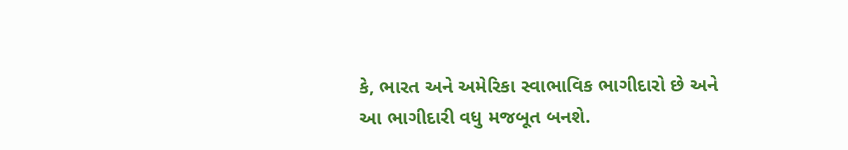કે, ભારત અને અમેરિકા સ્વાભાવિક ભાગીદારો છે અને આ ભાગીદારી વધુ મજબૂત બનશે.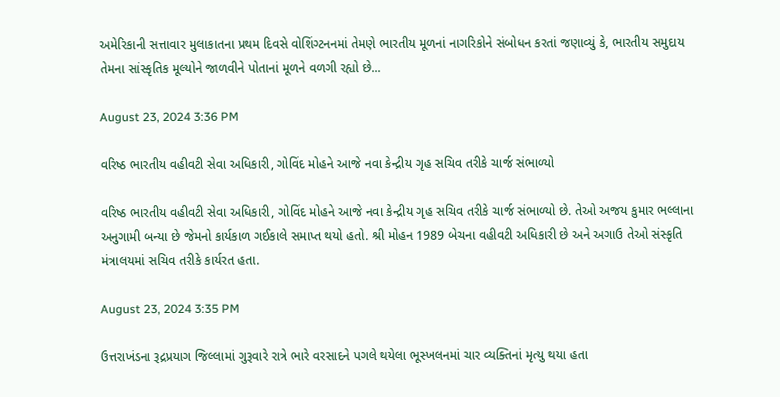અમેરિકાની સત્તાવાર મુલાકાતના પ્રથમ દિવસે વોશિંગ્ટનનમાં તેમણે ભારતીય મૂળનાં નાગરિકોને સંબોધન કરતાં જણાવ્યું કે, ભારતીય સમુદાય તેમના સાંસ્કૃતિક મૂલ્યોને જાળવીને પોતાનાં મૂળને વળગી રહ્યો છે...

August 23, 2024 3:36 PM

વરિષ્ઠ ભારતીય વહીવટી સેવા અધિકારી, ગોવિંદ મોહને આજે નવા કેન્દ્રીય ગૃહ સચિવ તરીકે ચાર્જ સંભાળ્યો

વરિષ્ઠ ભારતીય વહીવટી સેવા અધિકારી, ગોવિંદ મોહને આજે નવા કેન્દ્રીય ગૃહ સચિવ તરીકે ચાર્જ સંભાળ્યો છે. તેઓ અજય કુમાર ભલ્લાના અનુગામી બન્યા છે જેમનો કાર્યકાળ ગઈકાલે સમાપ્ત થયો હતો. શ્રી મોહન 1989 બેચના વહીવટી અધિકારી છે અને અગાઉ તેઓ સંસ્કૃતિ મંત્રાલયમાં સચિવ તરીકે કાર્યરત હતા.

August 23, 2024 3:35 PM

ઉત્તરાખંડના રૂદ્રપ્રયાગ જિલ્લામાં ગુરૂવારે રાત્રે ભારે વરસાદને પગલે થયેલા ભૂસ્ખલનમાં ચાર વ્યક્તિનાં મૃત્યુ થયા હતા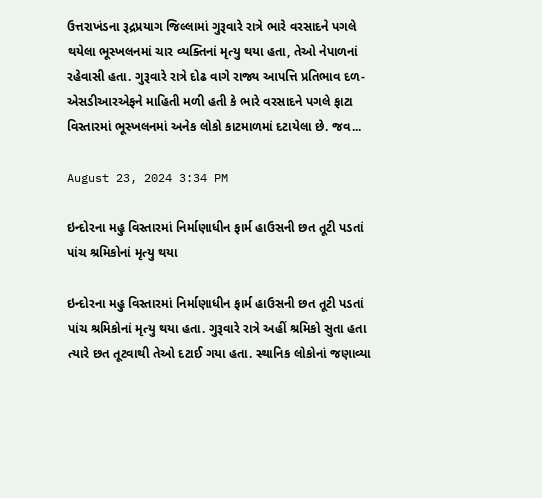ઉત્તરાખંડના રૂદ્રપ્રયાગ જિલ્લામાં ગુરૂવારે રાત્રે ભારે વરસાદને પગલે થયેલા ભૂસ્ખલનમાં ચાર વ્યક્તિનાં મૃત્યુ થયા હતા, તેઓ નેપાળનાં રહેવાસી હતા. ગુરૂવારે રાત્રે દોઢ વાગે રાજ્ય આપત્તિ પ્રતિભાવ દળ-એસડીઆરએફને માહિતી મળી હતી કે ભારે વરસાદને પગલે ફાટા વિસ્તારમાં ભૂસ્ખલનમાં અનેક લોકો કાટમાળમાં દટાયેલા છે. જવ...

August 23, 2024 3:34 PM

ઇન્દોરના મહુ વિસ્તારમાં નિર્માણાધીન ફાર્મ હાઉસની છત તૂટી પડતાં પાંચ શ્રમિકોનાં મૃત્યુ થયા

ઇન્દોરના મહુ વિસ્તારમાં નિર્માણાધીન ફાર્મ હાઉસની છત તૂટી પડતાં પાંચ શ્રમિકોનાં મૃત્યુ થયા હતા. ગુરૂવારે રાત્રે અહીં શ્રમિકો સુતા હતા ત્યારે છત તૂટવાથી તેઓ દટાઈ ગયા હતા. સ્થાનિક લોકોનાં જણાવ્યા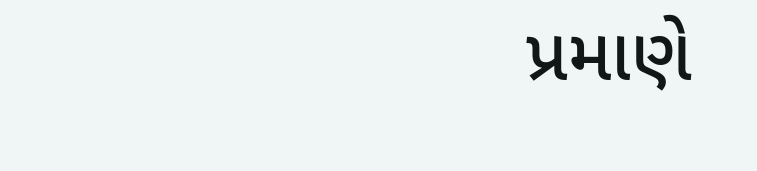પ્રમાણે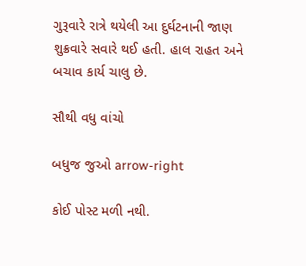ગુરૂવારે રાત્રે થયેલી આ દુર્ઘટનાની જાણ શુક્રવારે સવારે થઈ હતી. હાલ રાહત અને બચાવ કાર્ય ચાલુ છે.

સૌથી વધુ વાંચો

બધુજ જુઓ arrow-right

કોઈ પોસ્ટ મળી નથી.